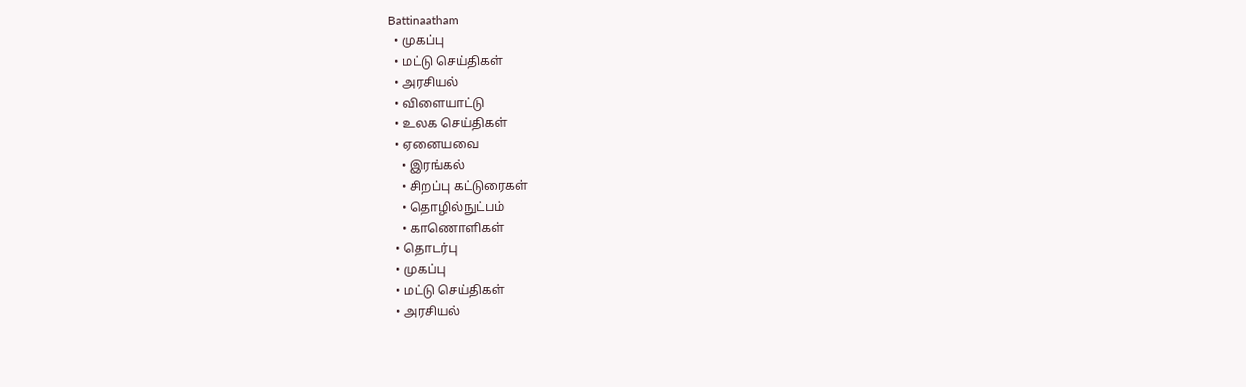Battinaatham
  • முகப்பு
  • மட்டு செய்திகள்
  • அரசியல்
  • விளையாட்டு
  • உலக செய்திகள்
  • ஏனையவை
    • இரங்கல்
    • சிறப்பு கட்டுரைகள்
    • தொழில்நுட்பம்
    • காணொளிகள்
  • தொடர்பு
  • முகப்பு
  • மட்டு செய்திகள்
  • அரசியல்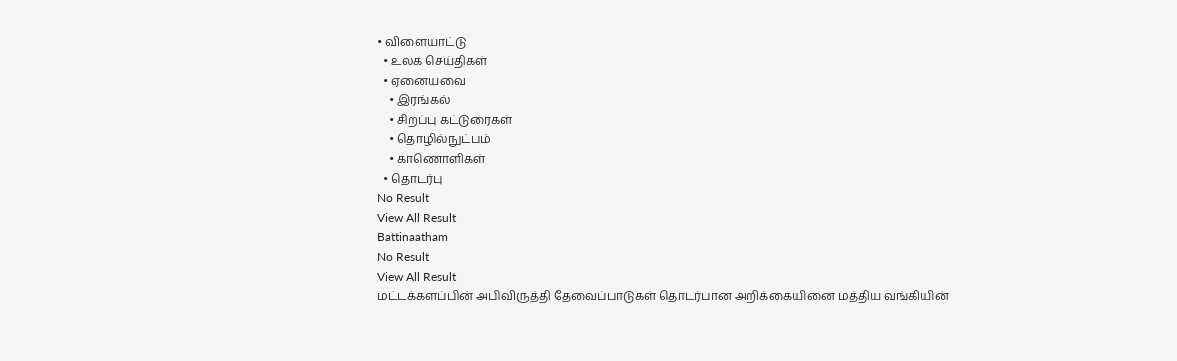• விளையாட்டு
  • உலக செய்திகள்
  • ஏனையவை
    • இரங்கல்
    • சிறப்பு கட்டுரைகள்
    • தொழில்நுட்பம்
    • காணொளிகள்
  • தொடர்பு
No Result
View All Result
Battinaatham
No Result
View All Result
மட்டக்களப்பின் அபிவிருத்தி தேவைப்பாடுகள் தொடர்பான அறிக்கையினை மத்திய வங்கியின்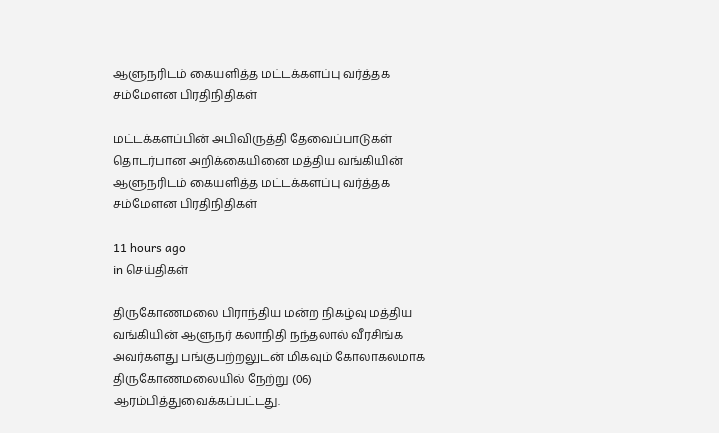ஆளுநரிடம் கையளித்த மட்டக்களப்பு வர்த்தக சம்மேளன பிரதிநிதிகள்

மட்டக்களப்பின் அபிவிருத்தி தேவைப்பாடுகள் தொடர்பான அறிக்கையினை மத்திய வங்கியின் ஆளுநரிடம் கையளித்த மட்டக்களப்பு வர்த்தக சம்மேளன பிரதிநிதிகள்

11 hours ago
in செய்திகள்

திருகோணமலை பிராந்திய மன்ற நிகழ்வு மத்திய வங்கியின் ஆளுநர் கலாநிதி நந்தலால் வீரசிங்க அவர்களது பங்குபற்றலுடன் மிகவும் கோலாகலமாக திருகோணமலையில் நேற்று (06) ஆரம்பித்துவைக்கப்பட்டது.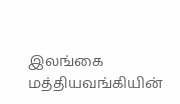இலங்கை மத்தியவங்கியின்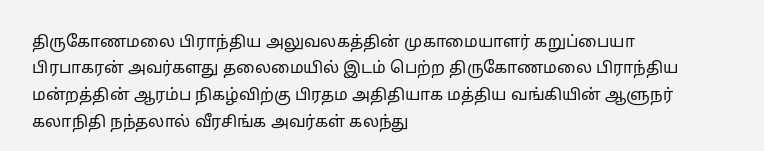திருகோணமலை பிராந்திய அலுவலகத்தின் முகாமையாளர் கறுப்பையா பிரபாகரன் அவர்களது தலைமையில் இடம் பெற்ற திருகோணமலை பிராந்திய மன்றத்தின் ஆரம்ப நிகழ்விற்கு பிரதம அதிதியாக மத்திய வங்கியின் ஆளுநர் கலாநிதி நந்தலால் வீரசிங்க அவர்கள் கலந்து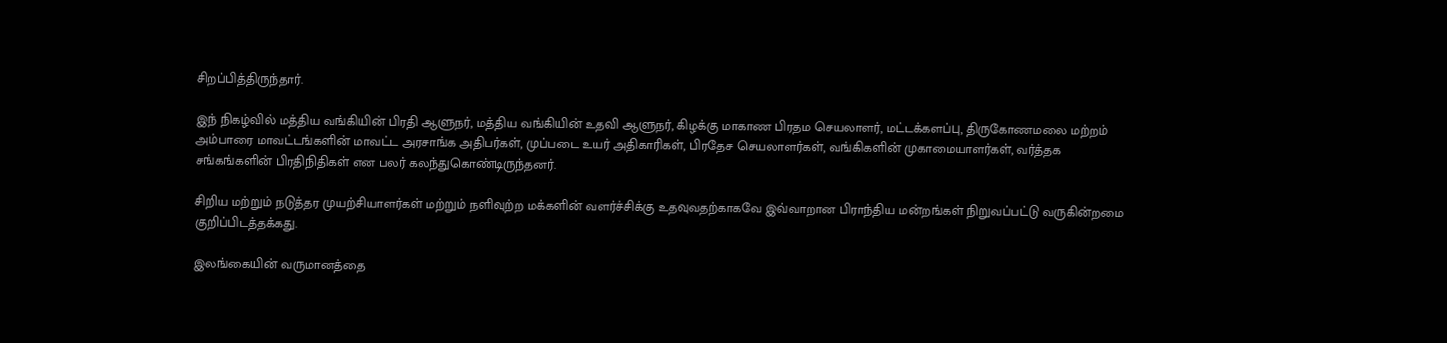சிறப்பித்திருந்தார்.

இந் நிகழ்வில் மத்திய வங்கியின் பிரதி ஆளுநர், மத்திய வங்கியின் உதவி ஆளுநர், கிழக்கு மாகாண பிரதம செயலாளர், மட்டக்களப்பு, திருகோணமலை மற்றம் அம்பாரை மாவட்டங்களின் மாவட்ட அரசாங்க அதிபர்கள், முப்படை உயர் அதிகாரிகள், பிரதேச செயலாளர்கள், வங்கிகளின் முகாமையாளர்கள், வர்த்தக சங்கங்களின் பிரதிநிதிகள் என பலர் கலந்துகொண்டிருந்தனர்.

சிறிய மற்றும் நடுத்தர முயற்சியாளர்கள் மற்றும் நளிவுற்ற மக்களின் வளர்ச்சிக்கு உதவுவதற்காகவே இவ்வாறான பிராந்திய மன்றங்கள் நிறுவப்பட்டு வருகின்றமை குறிப்பிடத்தக்கது.

இலங்கையின் வருமானத்தை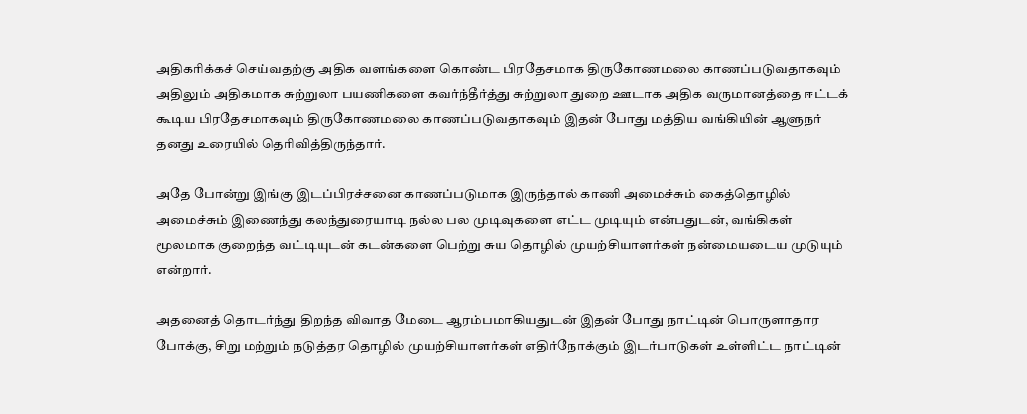அதிகரிக்கச் செய்வதற்கு அதிக வளங்களை கொண்ட பிரதேசமாக திருகோணமலை காணப்படுவதாகவும் அதிலும் அதிகமாக சுற்றுலா பயணிகளை கவர்ந்தீர்த்து சுற்றுலா துறை ஊடாக அதிக வருமானத்தை ஈட்டக் கூடிய பிரதேசமாகவும் திருகோணமலை காணப்படுவதாகவும் இதன் போது மத்திய வங்கியின் ஆளுநர் தனது உரையில் தெரிவித்திருந்தார்.

அதே போன்று இங்கு இடப்பிரச்சனை காணப்படுமாக இருந்தால் காணி அமைச்சும் கைத்தொழில் அமைச்சும் இணைந்து கலந்துரையாடி நல்ல பல முடிவுகளை எட்ட முடியும் என்பதுடன், வங்கிகள் மூலமாக குறைந்த வட்டியுடன் கடன்களை பெற்று சுய தொழில் முயற்சியாளர்கள் நன்மையடைய முடுயும் என்றார்.

அதனைத் தொடர்ந்து திறந்த விவாத மேடை ஆரம்பமாகியதுடன் இதன் போது நாட்டின் பொருளாதார போக்கு, சிறு மற்றும் நடுத்தர தொழில் முயற்சியாளர்கள் எதிர்நோக்கும் இடர்பாடுகள் உள்ளிட்ட நாட்டின்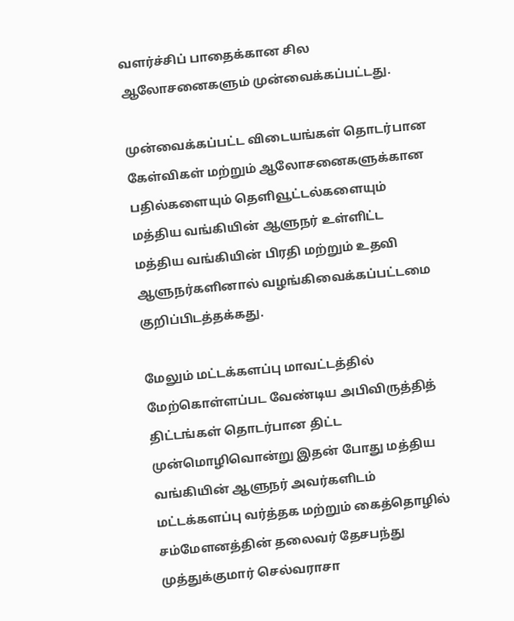வளர்ச்சிப் பாதைக்கான சில ஆலோசனைகளும் முன்வைக்கப்பட்டது.

முன்வைக்கப்பட்ட விடையங்கள் தொடர்பான கேள்விகள் மற்றும் ஆலோசனைகளுக்கான பதில்களையும் தெளிவூட்டல்களையும் மத்திய வங்கியின் ஆளுநர் உள்ளிட்ட மத்திய வங்கியின் பிரதி மற்றும் உதவி ஆளுநர்களினால் வழங்கிவைக்கப்பட்டமை குறிப்பிடத்தக்கது.

மேலும் மட்டக்களப்பு மாவட்டத்தில் மேற்கொள்ளப்பட வேண்டிய அபிவிருத்தித் திட்டங்கள் தொடர்பான திட்ட முன்மொழிவொன்று இதன் போது மத்திய வங்கியின் ஆளுநர் அவர்களிடம் மட்டக்களப்பு வர்த்தக மற்றும் கைத்தொழில் சம்மேளனத்தின் தலைவர் தேசபந்து முத்துக்குமார் செல்வராசா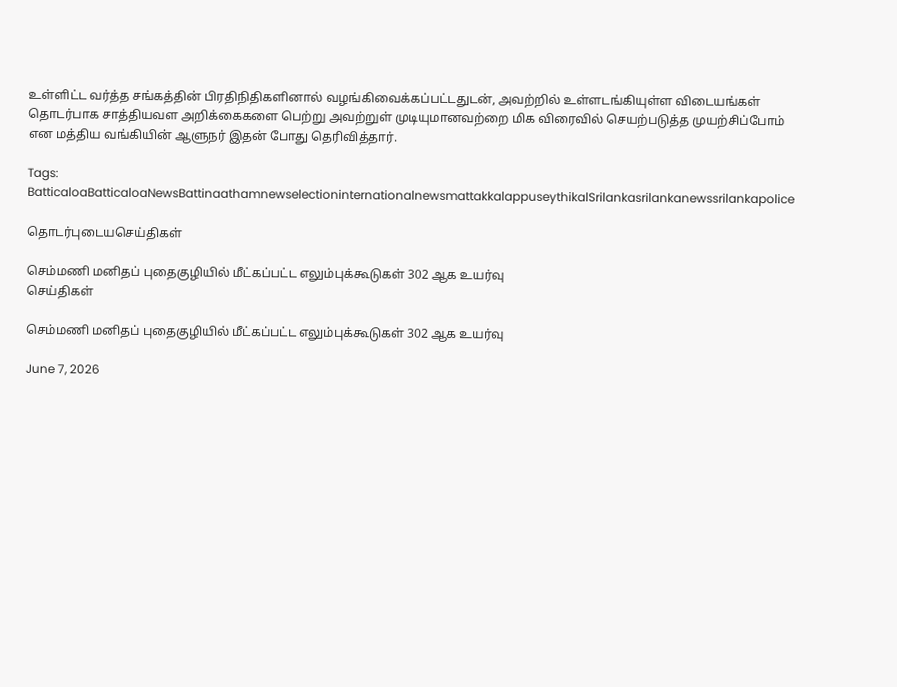உள்ளிட்ட வர்த்த சங்கத்தின் பிரதிநிதிகளினால் வழங்கிவைக்கப்பட்டதுடன், அவற்றில் உள்ளடங்கியுள்ள விடையங்கள் தொடர்பாக சாத்தியவள அறிக்கைகளை பெற்று அவற்றுள் முடியுமானவற்றை மிக விரைவில் செயற்படுத்த முயற்சிப்போம் என மத்திய வங்கியின் ஆளுநர் இதன் போது தெரிவித்தார்.

Tags: BatticaloaBatticaloaNewsBattinaathamnewselectioninternationalnewsmattakkalappuseythikalSrilankasrilankanewssrilankapolice

தொடர்புடையசெய்திகள்

செம்மணி மனிதப் புதைகுழியில் மீட்கப்பட்ட எலும்புக்கூடுகள் 302 ஆக உயர்வு
செய்திகள்

செம்மணி மனிதப் புதைகுழியில் மீட்கப்பட்ட எலும்புக்கூடுகள் 302 ஆக உயர்வு

June 7, 2026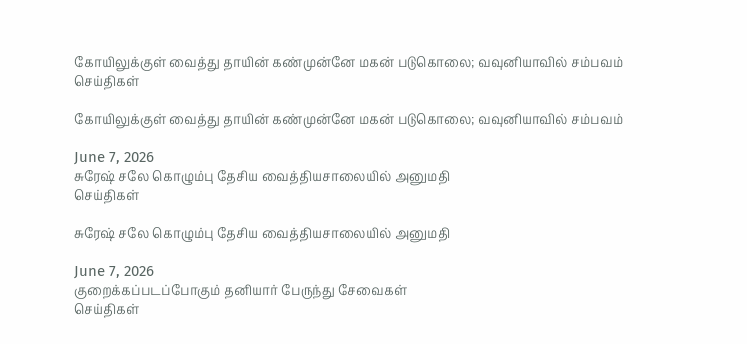கோயிலுக்குள் வைத்து தாயின் கண்முன்னே மகன் படுகொலை; வவுனியாவில் சம்பவம்
செய்திகள்

கோயிலுக்குள் வைத்து தாயின் கண்முன்னே மகன் படுகொலை; வவுனியாவில் சம்பவம்

June 7, 2026
சுரேஷ் சலே கொழும்பு தேசிய வைத்தியசாலையில் அனுமதி
செய்திகள்

சுரேஷ் சலே கொழும்பு தேசிய வைத்தியசாலையில் அனுமதி

June 7, 2026
குறைக்கப்படப்போகும் தனியார் பேருந்து சேவைகள்
செய்திகள்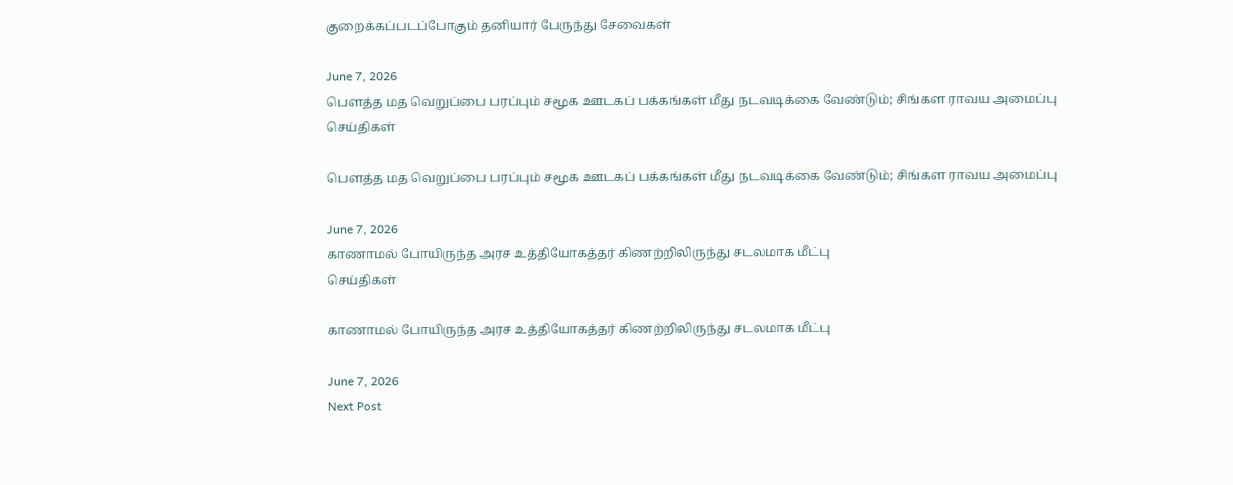குறைக்கப்படப்போகும் தனியார் பேருந்து சேவைகள்

June 7, 2026
பௌத்த மத வெறுப்பை பரப்பும் சமூக ஊடகப் பக்கங்கள் மீது நடவடிக்கை வேண்டும்; சிங்கள ராவய அமைப்பு
செய்திகள்

பௌத்த மத வெறுப்பை பரப்பும் சமூக ஊடகப் பக்கங்கள் மீது நடவடிக்கை வேண்டும்; சிங்கள ராவய அமைப்பு

June 7, 2026
காணாமல் போயிருந்த அரச உத்தியோகத்தர் கிணற்றிலிருந்து சடலமாக மீட்பு
செய்திகள்

காணாமல் போயிருந்த அரச உத்தியோகத்தர் கிணற்றிலிருந்து சடலமாக மீட்பு

June 7, 2026
Next Post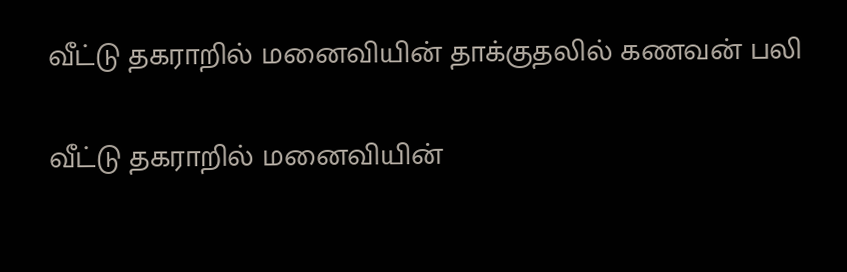வீட்டு தகராறில் மனைவியின் தாக்குதலில் கணவன் பலி

வீட்டு தகராறில் மனைவியின்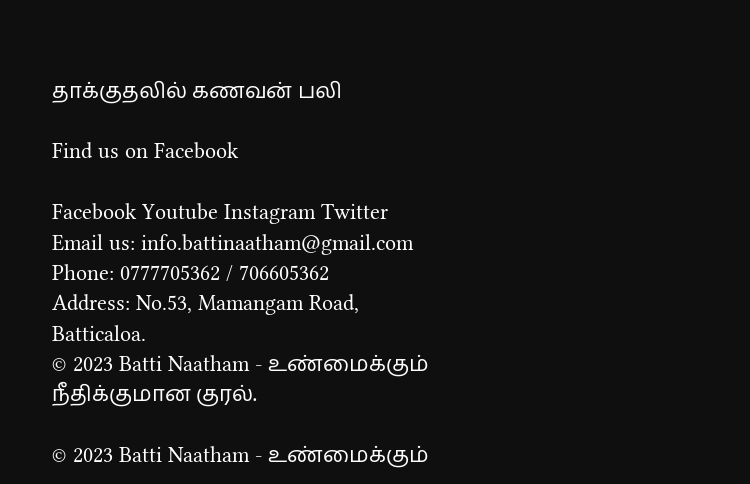தாக்குதலில் கணவன் பலி

Find us on Facebook

Facebook Youtube Instagram Twitter
Email us: info.battinaatham@gmail.com
Phone: 0777705362 / 706605362
Address: No.53, Mamangam Road, Batticaloa.
© 2023 Batti Naatham - உண்மைக்கும் நீதிக்குமான குரல்.

© 2023 Batti Naatham - உண்மைக்கும்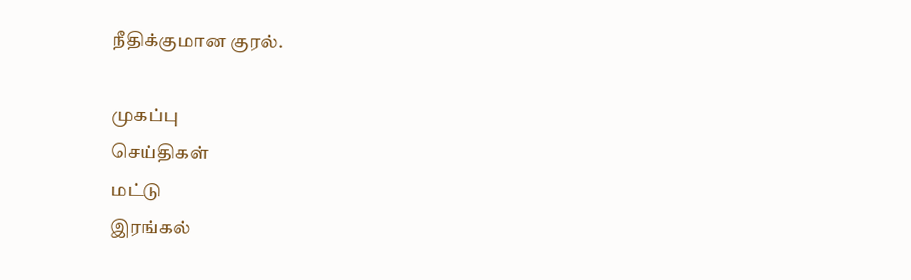நீதிக்குமான குரல்.

முகப்பு
செய்திகள்
மட்டு
இரங்கல்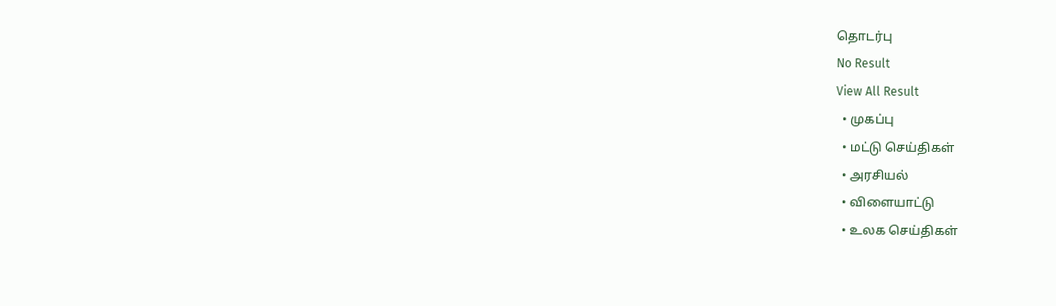தொடர்பு
No Result
View All Result
  • முகப்பு
  • மட்டு செய்திகள்
  • அரசியல்
  • விளையாட்டு
  • உலக செய்திகள்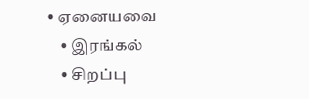• ஏனையவை
    • இரங்கல்
    • சிறப்பு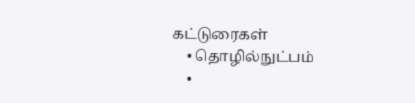கட்டுரைகள்
    • தொழில்நுட்பம்
    •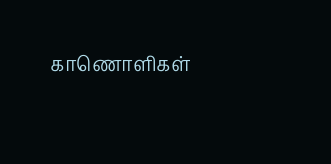காணொளிகள்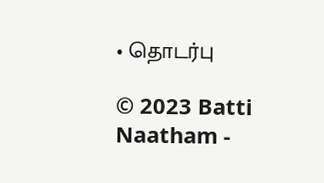• தொடர்பு

© 2023 Batti Naatham -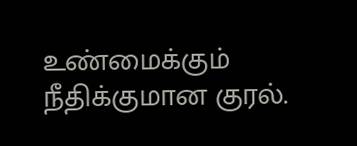உண்மைக்கும் நீதிக்குமான குரல்.